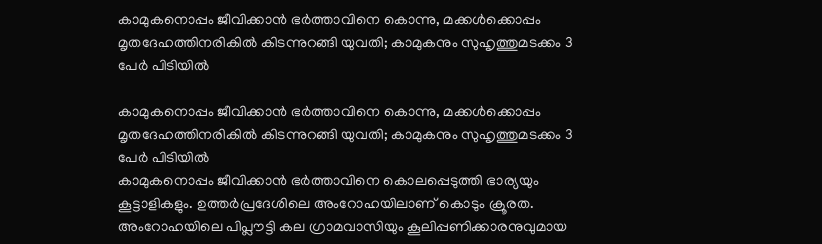കാമുകനൊപ്പം ജീവിക്കാന്‍ ഭര്‍ത്താവിനെ കൊന്നു, മക്കള്‍ക്കൊപ്പം മൃതദേഹത്തിനരികില്‍ കിടന്നുറങ്ങി യുവതി; കാമുകനും സുഹൃത്തുമടക്കം 3 പേര്‍ പിടിയില്‍

കാമുകനൊപ്പം ജീവിക്കാന്‍ ഭര്‍ത്താവിനെ കൊന്നു, മക്കള്‍ക്കൊപ്പം മൃതദേഹത്തിനരികില്‍ കിടന്നുറങ്ങി യുവതി; കാമുകനും സുഹൃത്തുമടക്കം 3 പേര്‍ പിടിയില്‍
കാമുകനൊപ്പം ജീവിക്കാന്‍ ഭര്‍ത്താവിനെ കൊലപ്പെടുത്തി ഭാര്യയും കൂട്ടാളികളും. ഉത്തര്‍പ്രദേശിലെ അംറോഹയിലാണ് കൊടും ക്രൂരത. അംറോഹയിലെ പിപ്ലൗട്ടി കല ഗ്രാമവാസിയും കൂലിപ്പണിക്കാരനുവുമായ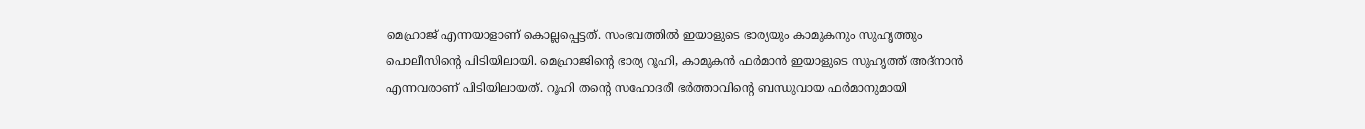മെഹ്രാജ് എന്നയാളാണ് കൊല്ലപ്പെട്ടത്. സംഭവത്തില്‍ ഇയാളുടെ ഭാര്യയും കാമുകനും സുഹൃത്തും പൊലീസിന്റെ പിടിയിലായി. മെഹ്രാജിന്റെ ഭാര്യ റൂഹി, കാമുകന്‍ ഫര്‍മാന്‍ ഇയാളുടെ സുഹൃത്ത് അദ്‌നാന്‍ എന്നവരാണ് പിടിയിലായത്. റൂഹി തന്റെ സഹോദരീ ഭര്‍ത്താവിന്റെ ബന്ധുവായ ഫര്‍മാനുമായി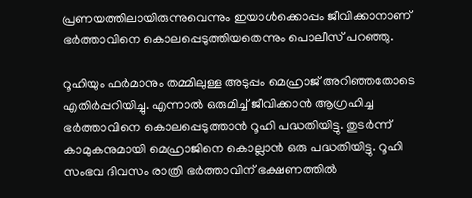പ്രണയത്തിലായിരുന്നുവെന്നും ഇയാള്‍ക്കൊപ്പം ജീവിക്കാനാണ് ഭര്‍ത്താവിനെ കൊലപ്പെടുത്തിയതെന്നും പൊലീസ് പറഞ്ഞു.

റൂഹിയും ഫര്‍മാനും തമ്മിലുള്ള അടുപ്പം മെഹ്രാജ് അറിഞ്ഞതോടെ എതിര്‍പ്പറിയിച്ചു. എന്നാല്‍ ഒരുമിച്ച് ജീവിക്കാന്‍ ആഗ്രഹിച്ച ഭര്‍ത്താവിനെ കൊലപ്പെടുത്താന്‍ റൂഹി പദ്ധതിയിട്ടു. തുടര്‍ന്ന് കാമുകനുമായി മെഹ്രാജിനെ കൊല്ലാന്‍ ഒരു പദ്ധതിയിട്ടു. റൂഹി സംഭവ ദിവസം രാത്രി ഭര്‍ത്താവിന് ഭക്ഷണത്തില്‍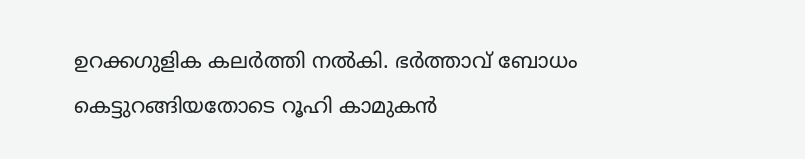ഉറക്കഗുളിക കലര്‍ത്തി നല്‍കി. ഭര്‍ത്താവ് ബോധം കെട്ടുറങ്ങിയതോടെ റൂഹി കാമുകന്‍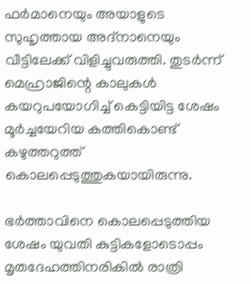ഫര്‍മാനെയും അയാളുടെ സുഹൃത്തായ അദ്നാനെയും വീട്ടിലേക്ക് വിളിച്ചുവരുത്തി. തുടര്‍ന്ന് മെഹ്രാജിന്റെ കാലുകള്‍ കയറുപയോഗിച്ച് കെട്ടിയിട്ട ശേഷം മൂര്‍ച്ചയേറിയ കത്തികൊണ്ട് കഴുത്തറുത്ത് കൊലപ്പെടുത്തുകയായിരുന്നു.

ഭര്‍ത്താവിനെ കൊലപ്പെടുത്തിയ ശേഷം യുവതി കുട്ടികളോടൊപ്പം മൃതദേഹത്തിനരികില്‍ രാത്രി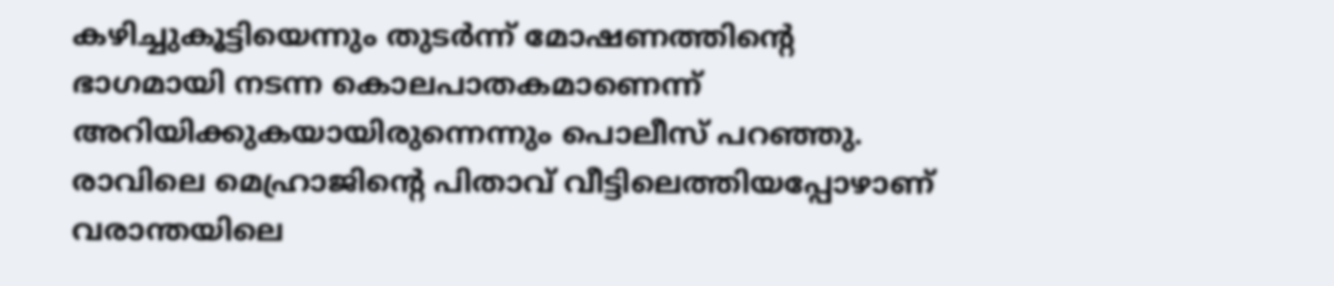കഴിച്ചുകൂട്ടിയെന്നും തുടര്‍ന്ന് മോഷണത്തിന്റെ ഭാഗമായി നടന്ന കൊലപാതകമാണെന്ന് അറിയിക്കുകയായിരുന്നെന്നും പൊലീസ് പറഞ്ഞു. രാവിലെ മെഹ്രാജിന്റെ പിതാവ് വീട്ടിലെത്തിയപ്പോഴാണ് വരാന്തയിലെ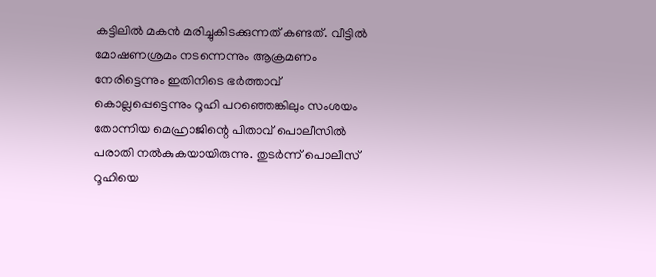കട്ടിലില്‍ മകന്‍ മരിച്ചുകിടക്കുന്നത് കണ്ടത്. വീട്ടില്‍ മോഷണശ്രമം നടന്നെന്നും ആക്രമണം നേരിട്ടെന്നും ഇതിനിടെ ഭര്‍ത്താവ് കൊല്ലപ്പെട്ടെന്നും റൂഹി പറഞ്ഞെങ്കിലും സംശയം തോന്നിയ മെഹ്രാജിന്റെ പിതാവ് പൊലീസില്‍ പരാതി നല്‍കുകയായിരുന്നു. തുടര്‍ന്ന് പൊലീസ് റൂഹിയെ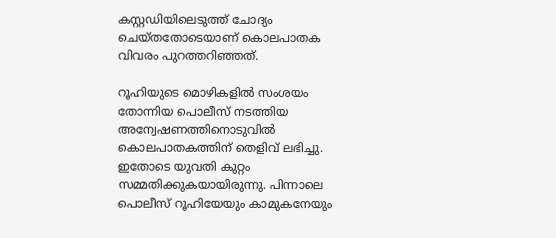കസ്റ്റഡിയിലെടുത്ത് ചോദ്യം ചെയ്തതോടെയാണ് കൊലപാതക വിവരം പുറത്തറിഞ്ഞത്.

റൂഹിയുടെ മൊഴികളില്‍ സംശയം തോന്നിയ പൊലീസ് നടത്തിയ അന്വേഷണത്തിനൊടുവില്‍ കൊലപാതകത്തിന് തെളിവ് ലഭിച്ചു. ഇതോടെ യുവതി കുറ്റം സമ്മതിക്കുകയായിരുന്നു. പിന്നാലെ പൊലീസ് റൂഹിയേയും കാമുകനേയും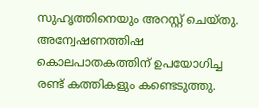സുഹൃത്തിനെയും അറസ്റ്റ് ചെയ്തു. അന്വേഷണത്തിഷ കൊലപാതകത്തിന് ഉപയോഗിച്ച രണ്ട് കത്തികളും കണ്ടെടുത്തു.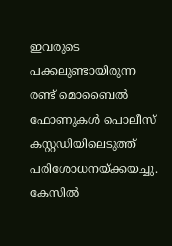ഇവരുടെ പക്കലുണ്ടായിരുന്ന രണ്ട് മൊബൈല്‍ ഫോണുകള്‍ പൊലീസ് കസ്റ്റഡിയിലെടുത്ത് പരിശോധനയ്ക്കയച്ചു. കേസില്‍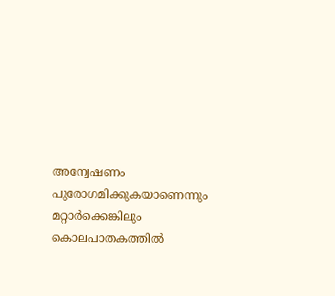അന്വേഷണം പുരോഗമിക്കുകയാണെന്നും മറ്റാര്‍ക്കെങ്കിലും കൊലപാതകത്തില്‍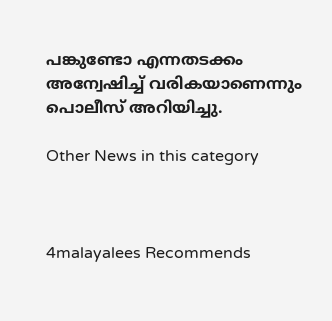പങ്കുണ്ടോ എന്നതടക്കം അന്വേഷിച്ച് വരികയാണെന്നും പൊലീസ് അറിയിച്ചു.

Other News in this category



4malayalees Recommends